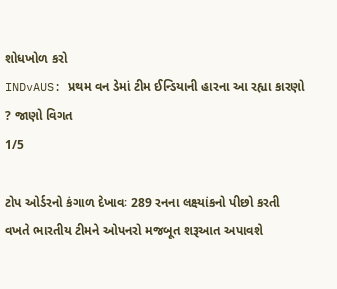શોધખોળ કરો
INDvAUS: પ્રથમ વન ડેમાં ટીમ ઈન્ડિયાની હારના આ રહ્યા કારણો ? જાણો વિગત
1/5

ટોપ ઓર્ડરનો કંગાળ દેખાવઃ 289 રનના લક્ષ્યાંકનો પીછો કરતી વખતે ભારતીય ટીમને ઓપનરો મજબૂત શરૂઆત અપાવશે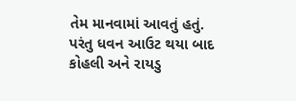તેમ માનવામાં આવતું હતું. પરંતુ ધવન આઉટ થયા બાદ કોહલી અને રાયડુ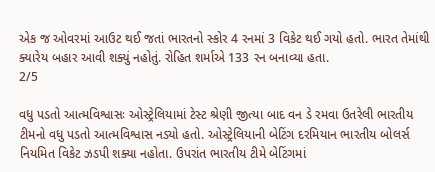એક જ ઓવરમાં આઉટ થઈ જતાં ભારતનો સ્કોર 4 રનમાં 3 વિકેટ થઈ ગયો હતો. ભારત તેમાંથી ક્યારેય બહાર આવી શક્યું નહોતું. રોહિત શર્માએ 133 રન બનાવ્યા હતા.
2/5

વધુ પડતો આત્મવિશ્વાસઃ ઓસ્ટ્રેલિયામાં ટેસ્ટ શ્રેણી જીત્યા બાદ વન ડે રમવા ઉતરેલી ભારતીય ટીમનો વધુ પડતો આત્મવિશ્વાસ નડ્યો હતો. ઓસ્ટ્રેલિયાની બેટિંગ દરમિયાન ભારતીય બોલર્સ નિયમિત વિકેટ ઝડપી શક્યા નહોતા. ઉપરાંત ભારતીય ટીમે બેટિંગમાં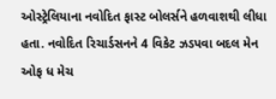ઓસ્ટ્રેલિયાના નવોદિત ફાસ્ટ બોલર્સને હળવાશથી લીધા હતા. નવોદિત રિચાર્ડસનને 4 વિકેટ ઝડપવા બદલ મેન ઓફ ધ મેચ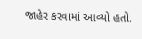જાહેર કરવામાં આવ્યો હતો.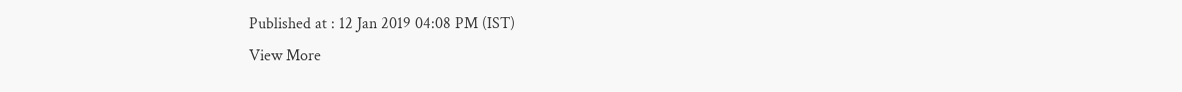Published at : 12 Jan 2019 04:08 PM (IST)
View More